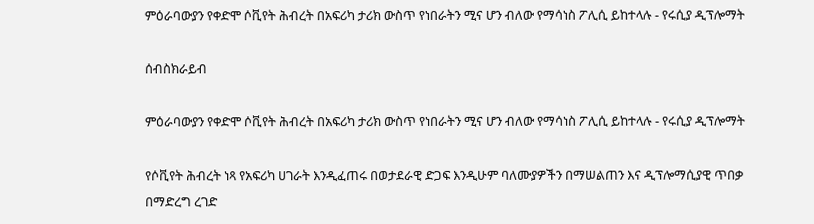ምዕራባውያን የቀድሞ ሶቪየት ሕብረት በአፍሪካ ታሪክ ውስጥ የነበራትን ሚና ሆን ብለው የማሳነስ ፖሊሲ ይከተላሉ - የሩሲያ ዲፕሎማት

ሰብስክራይብ

ምዕራባውያን የቀድሞ ሶቪየት ሕብረት በአፍሪካ ታሪክ ውስጥ የነበራትን ሚና ሆን ብለው የማሳነስ ፖሊሲ ይከተላሉ - የሩሲያ ዲፕሎማት

የሶቪየት ሕብረት ነጻ የአፍሪካ ሀገራት እንዲፈጠሩ በወታደራዊ ድጋፍ እንዲሁም ባለሙያዎችን በማሠልጠን እና ዲፕሎማሲያዊ ጥበቃ በማድረግ ረገድ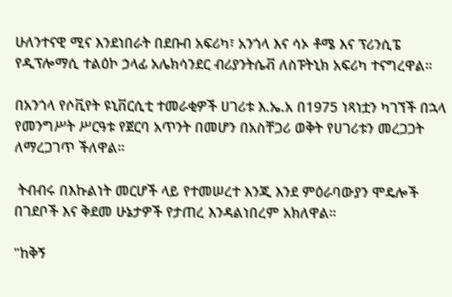ሁለንተናዊ ሚና እንደነበራት በደቡብ አፍሪካ፣ አንጎላ እና ሳኦ ቶሜ እና ፕሪንሲፔ የዲፕሎማሲ ተልዕኮ ኃላፊ አሌክሳንደር ብሪያንትሴቭ ለስፑትኒክ አፍሪካ ተናግረዋል።

በአንጎላ የሶቪየት ዩኒቨርሲቲ ተመራቂዎች ሀገሪቱ እ.ኤ.አ በ1975 ነጻነቷን ካገኘች በኋላ የመንግሥት ሥርዓቱ የጀርባ አጥንት በመሆን በአስቸጋሪ ወቅት የሀገሪቱን መረጋጋት ለማረጋገጥ ችለዋል።

 ትብብሩ በእኩልነት መርሆች ላይ የተመሠረተ እንጂ እንደ ምዕራባውያን ሞዴሎች በገደቦች እና ቅደመ ሁኔታዎች የታጠረ እንዳልነበረም አክለዋል።

"ከቅኝ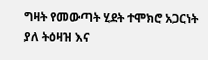ግዛት የመውጣት ሂደት ተሞክሮ አጋርነት ያለ ትዕዛዝ እና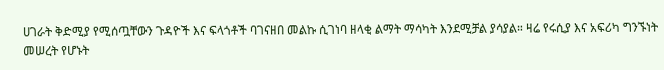ሀገራት ቅድሚያ የሚሰጧቸውን ጉዳዮች እና ፍላጎቶች ባገናዘበ መልኩ ሲገነባ ዘላቂ ልማት ማሳካት እንደሚቻል ያሳያል። ዛሬ የሩሲያ እና አፍሪካ ግንኙነት መሠረት የሆኑት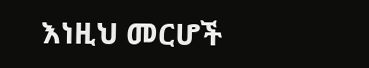እነዚህ መርሆች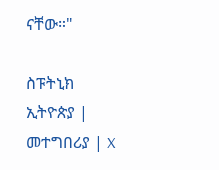ናቸው።"

ስፑትኒክ ኢትዮጵያ | መተግበሪያ | X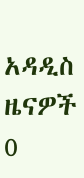አዳዲስ ዜናዎች
0